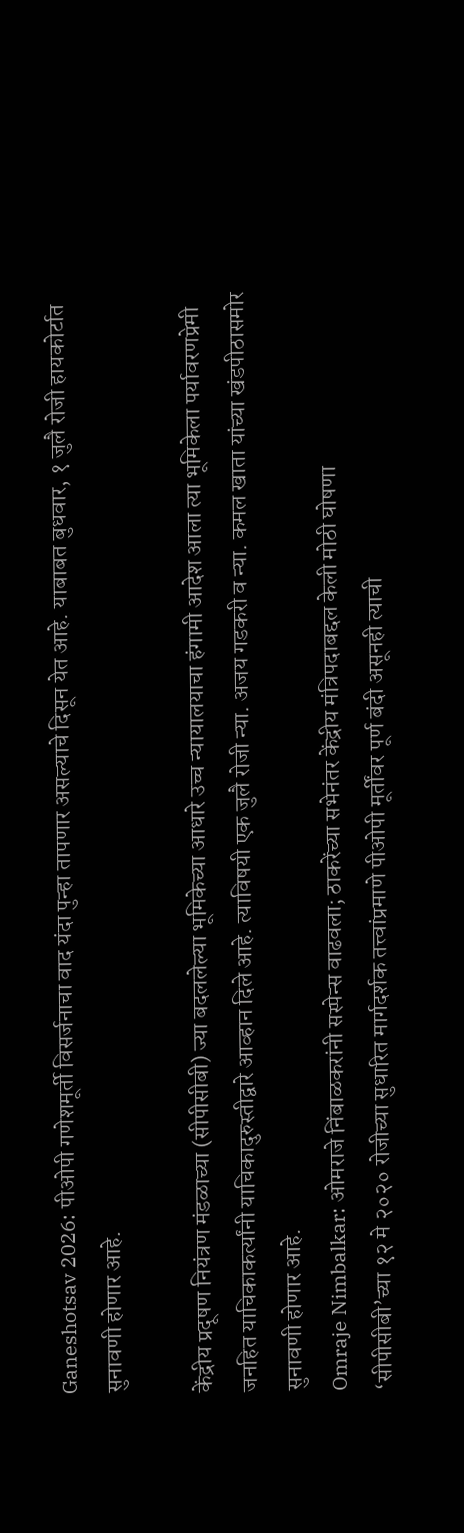Ganeshotsav 2026: पीओपी गणेशमूर्ती विसर्जनाचा वाद यंदा पुन्हा तापणार असल्याचे दिसून येत आहे. याबाबत बुधवार, १ जुलै रोजी हायकोर्टात सुनावणी होणार आहे.

केंद्रीय प्रदूषण नियंत्रण मंडळाच्या (सीपीसीबी) ज्या बदललेल्या भूमिकेच्या आधारे उच्च न्यायालयाचा हंगामी आदेश आला त्या भूमिकेला पर्यावरणप्रेमी जनहित याचिकाकर्त्यांनी याचिकादुरुस्तीद्वारे आव्हान दिले आहे. त्याविषयी एक जुलै रोजी न्या. अजय गडकरी व न्या. कमल खाता यांच्या खंडपीठासमोर सुनावणी होणार आहे.
Omraje Nimbalkar: ओमराजे निंबाळकरांनी सस्पेन्स वाढवला; ठाकरेंच्या सभेनंतर केंद्रीय मंत्रिपदाबद्दल केली मोठी घोषणा
‘सीपीसीबी’च्या १२ मे २०२० रोजीच्या सुधारित मार्गदर्शक तत्त्वांप्रमाणे पीओपी मूर्तींवर पूर्ण बंदी असूनही त्याची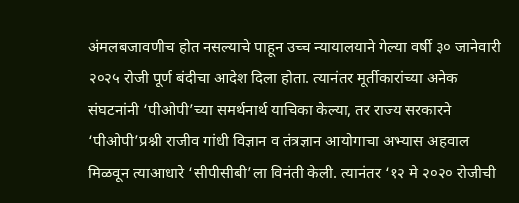अंमलबजावणीच होत नसल्याचे पाहून उच्च न्यायालयाने गेल्या वर्षी ३० जानेवारी २०२५ रोजी पूर्ण बंदीचा आदेश दिला होता. त्यानंतर मूर्तीकारांच्या अनेक संघटनांनी ‘पीओपी’च्या समर्थनार्थ याचिका केल्या, तर राज्य सरकारने ‘पीओपी’प्रश्नी राजीव गांधी विज्ञान व तंत्रज्ञान आयोगाचा अभ्यास अहवाल मिळवून त्याआधारे ‘सीपीसीबी’ला विनंती केली. त्यानंतर ‘१२ मे २०२० रोजीची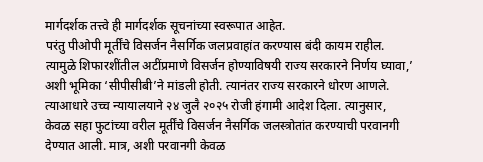मार्गदर्शक तत्त्वे ही मार्गदर्शक सूचनांच्या स्वरूपात आहेत.
परंतु पीओपी मूर्तींचे विसर्जन नैसर्गिक जलप्रवाहांत करण्यास बंदी कायम राहील. त्यामुळे शिफारशींतील अटींप्रमाणे विसर्जन होण्याविषयी राज्य सरकारने निर्णय घ्यावा,’ अशी भूमिका ‘सीपीसीबी’ने मांडली होती. त्यानंतर राज्य सरकारने धोरण आणले. त्याआधारे उच्च न्यायालयाने २४ जुलै २०२५ रोजी हंगामी आदेश दिला. त्यानुसार, केवळ सहा फुटांच्या वरील मूर्तींचे विसर्जन नैसर्गिक जलस्त्रोतांत करण्याची परवानगी देण्यात आली. मात्र, अशी परवानगी केवळ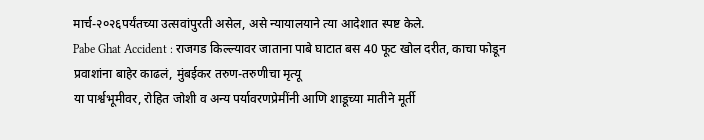मार्च-२०२६पर्यंतच्या उत्सवांपुरती असेल, असे न्यायालयाने त्या आदेशात स्पष्ट केले.
Pabe Ghat Accident : राजगड किल्ल्यावर जाताना पाबे घाटात बस 40 फूट खोल दरीत, काचा फोडून प्रवाशांना बाहेर काढलं, मुंबईकर तरुण-तरुणीचा मृत्यू
या पार्श्वभूमीवर, रोहित जोशी व अन्य पर्यावरणप्रेमींनी आणि शाडूच्या मातीने मूर्ती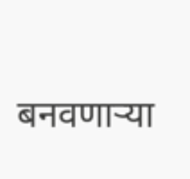बनवणाऱ्या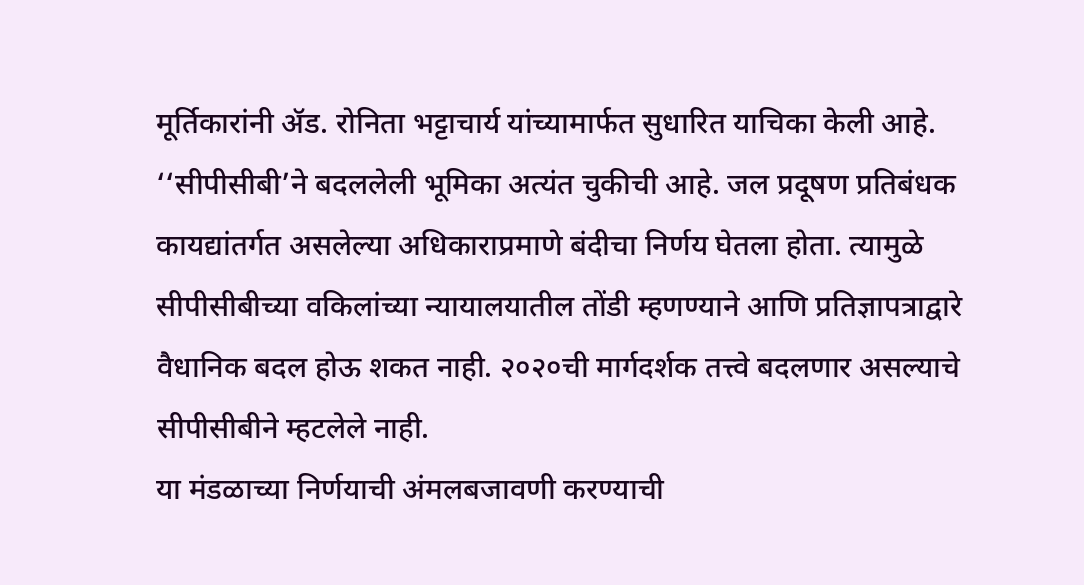मूर्तिकारांनी ॲड. रोनिता भट्टाचार्य यांच्यामार्फत सुधारित याचिका केली आहे. ‘‘सीपीसीबी’ने बदललेली भूमिका अत्यंत चुकीची आहे. जल प्रदूषण प्रतिबंधक कायद्यांतर्गत असलेल्या अधिकाराप्रमाणे बंदीचा निर्णय घेतला होता. त्यामुळे सीपीसीबीच्या वकिलांच्या न्यायालयातील तोंडी म्हणण्याने आणि प्रतिज्ञापत्राद्वारे वैधानिक बदल होऊ शकत नाही. २०२०ची मार्गदर्शक तत्त्वे बदलणार असल्याचे सीपीसीबीने म्हटलेले नाही.
या मंडळाच्या निर्णयाची अंमलबजावणी करण्याची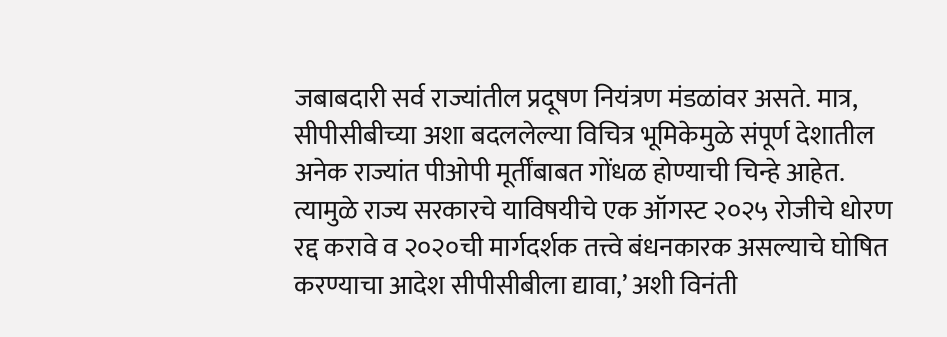जबाबदारी सर्व राज्यांतील प्रदूषण नियंत्रण मंडळांवर असते. मात्र, सीपीसीबीच्या अशा बदललेल्या विचित्र भूमिकेमुळे संपूर्ण देशातील अनेक राज्यांत पीओपी मूर्तींबाबत गोंधळ होण्याची चिन्हे आहेत. त्यामुळे राज्य सरकारचे याविषयीचे एक ऑगस्ट २०२५ रोजीचे धोरण रद्द करावे व २०२०ची मार्गदर्शक तत्त्वे बंधनकारक असल्याचे घोषित करण्याचा आदेश सीपीसीबीला द्यावा,’ अशी विनंती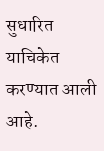सुधारित याचिकेत करण्यात आली आहे.